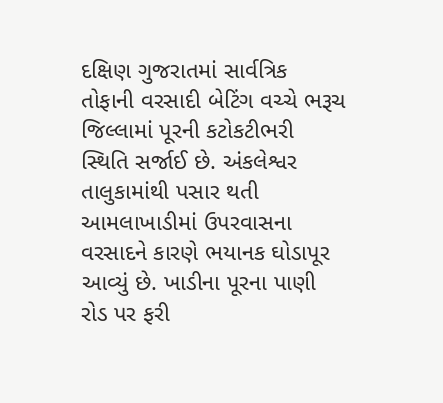દક્ષિણ ગુજરાતમાં સાર્વત્રિક તોફાની વરસાદી બેટિંગ વચ્ચે ભરૂચ જિલ્લામાં પૂરની કટોકટીભરી સ્થિતિ સર્જાઈ છે. અંકલેશ્વર તાલુકામાંથી પસાર થતી આમલાખાડીમાં ઉપરવાસના વરસાદને કારણે ભયાનક ઘોડાપૂર આવ્યું છે. ખાડીના પૂરના પાણી રોડ પર ફરી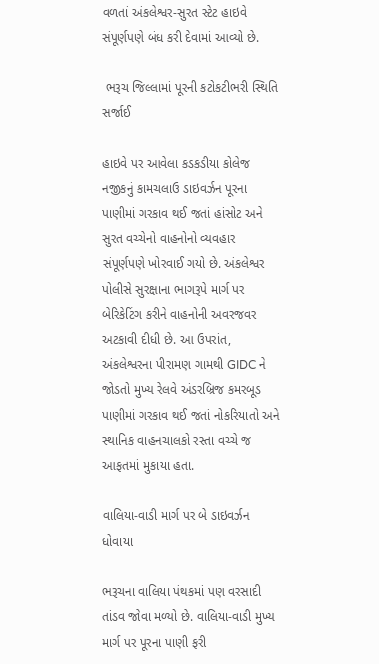વળતાં અંકલેશ્વર-સુરત સ્ટેટ હાઇવે સંપૂર્ણપણે બંધ કરી દેવામાં આવ્યો છે.

 ભરૂચ જિલ્લામાં પૂરની કટોકટીભરી સ્થિતિ સર્જાઈ

હાઇવે પર આવેલા કડકડીયા કોલેજ નજીકનું કામચલાઉ ડાઇવર્ઝન પૂરના પાણીમાં ગરકાવ થઈ જતાં હાંસોટ અને સુરત વચ્ચેનો વાહનોનો વ્યવહાર સંપૂર્ણપણે ખોરવાઈ ગયો છે. અંકલેશ્વર પોલીસે સુરક્ષાના ભાગરૂપે માર્ગ પર બેરિકેટિંગ કરીને વાહનોની અવરજવર અટકાવી દીધી છે. આ ઉપરાંત, અંકલેશ્વરના પીરામણ ગામથી GIDC ને જોડતો મુખ્ય રેલવે અંડરબ્રિજ કમરબૂડ પાણીમાં ગરકાવ થઈ જતાં નોકરિયાતો અને સ્થાનિક વાહનચાલકો રસ્તા વચ્ચે જ આફતમાં મુકાયા હતા.

વાલિયા-વાડી માર્ગ પર બે ડાઇવર્ઝન ધોવાયા

ભરૂચના વાલિયા પંથકમાં પણ વરસાદી તાંડવ જોવા મળ્યો છે. વાલિયા-વાડી મુખ્ય માર્ગ પર પૂરના પાણી ફરી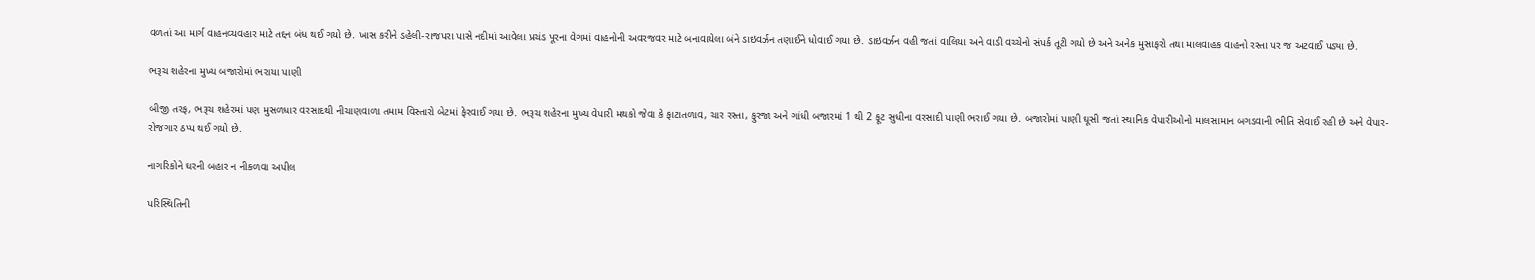વળતાં આ માર્ગ વાહનવ્યવહાર માટે તદ્દન બંધ થઈ ગયો છે. ખાસ કરીને ડહેલી-રાજપરા પાસે નદીમાં આવેલા પ્રચંડ પૂરના વેગમાં વાહનોની અવરજવર માટે બનાવાયેલા બંને ડાઇવર્ઝન તણાઈને ધોવાઈ ગયા છે. ડાઇવર્ઝન વહી જતાં વાલિયા અને વાડી વચ્ચેનો સંપર્ક તૂટી ગયો છે અને અનેક મુસાફરો તથા માલવાહક વાહનો રસ્તા પર જ અટવાઈ પડ્યા છે.

ભરૂચ શહેરના મુખ્ય બજારોમાં ભરાયા પાણી

બીજી તરફ, ભરૂચ શહેરમાં પણ મુસળધાર વરસાદથી નીચાણવાળા તમામ વિસ્તારો બેટમાં ફેરવાઈ ગયા છે. ભરૂચ શહેરના મુખ્ય વેપારી મથકો જેવા કે ફાટાતળાવ, ચાર રસ્તા, ફુરજા અને ગાંધી બજારમાં 1 થી 2 ફૂટ સુધીના વરસાદી પાણી ભરાઈ ગયા છે. બજારોમાં પાણી ઘૂસી જતાં સ્થાનિક વેપારીઓનો માલસામાન બગડવાની ભીતિ સેવાઈ રહી છે અને વેપાર-રોજગાર ઠપ્પ થઈ ગયો છે.

નાગરિકોને ઘરની બહાર ન નીકળવા અપીલ

પરિસ્થિતિની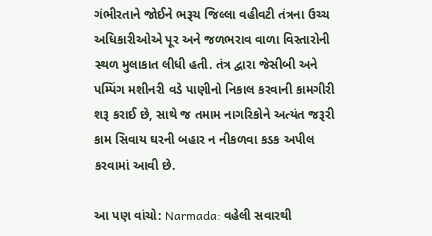ગંભીરતાને જોઈને ભરૂચ જિલ્લા વહીવટી તંત્રના ઉચ્ચ અધિકારીઓએ પૂર અને જળભરાવ વાળા વિસ્તારોની સ્થળ મુલાકાત લીધી હતી. તંત્ર દ્વારા જેસીબી અને પમ્પિંગ મશીનરી વડે પાણીનો નિકાલ કરવાની કામગીરી શરૂ કરાઈ છે, સાથે જ તમામ નાગરિકોને અત્યંત જરૂરી કામ સિવાય ઘરની બહાર ન નીકળવા કડક અપીલ કરવામાં આવી છે.

આ પણ વાંચો: Narmada: વહેલી સવારથી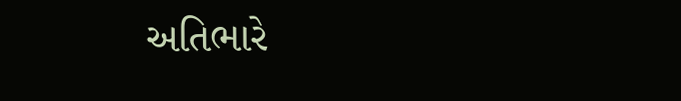અતિભારે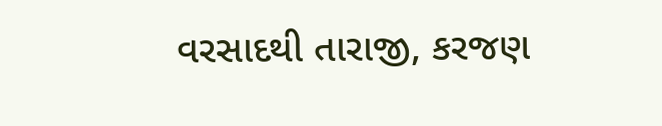વરસાદથી તારાજી, કરજણ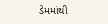ડેમમાંથી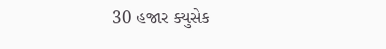30 હજાર ક્યુસેક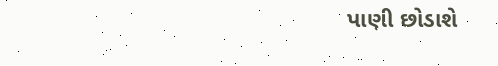પાણી છોડાશે